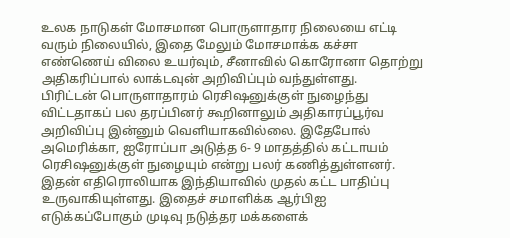உலக நாடுகள் மோசமான பொருளாதார நிலையை எட்டி வரும் நிலையில், இதை மேலும் மோசமாக்க கச்சா எண்ணெய் விலை உயர்வும், சீனாவில் கொரோனா தொற்று அதிகரிப்பால் லாக்டவுன் அறிவிப்பும் வந்துள்ளது.
பிரிட்டன் பொருளாதாரம் ரெசிஷனுக்குள் நுழைந்து விட்டதாகப் பல தரப்பினர் கூறினாலும் அதிகாரப்பூர்வ அறிவிப்பு இன்னும் வெளியாகவில்லை. இதேபோல் அமெரிக்கா, ஐரோப்பா அடுத்த 6- 9 மாதத்தில் கட்டாயம் ரெசிஷனுக்குள் நுழையும் என்று பலர் கணித்துள்ளனர்.
இதன் எதிரொலியாக இந்தியாவில் முதல் கட்ட பாதிப்பு உருவாகியுள்ளது. இதைச் சமாளிக்க ஆர்பிஐ எடுக்கப்போகும் முடிவு நடுத்தர மக்களைக்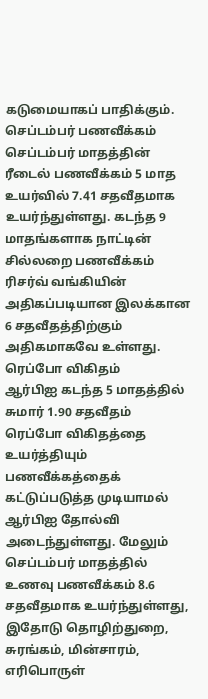கடுமையாகப் பாதிக்கும்.
செப்டம்பர் பணவீக்கம்
செப்டம்பர் மாதத்தின் ரீடைல் பணவீக்கம் 5 மாத உயர்வில் 7.41 சதவீதமாக உயர்ந்துள்ளது. கடந்த 9 மாதங்களாக நாட்டின் சில்லறை பணவீக்கம் ரிசர்வ் வங்கியின் அதிகப்படியான இலக்கான 6 சதவீதத்திற்கும் அதிகமாகவே உள்ளது.
ரெப்போ விகிதம்
ஆர்பிஐ கடந்த 5 மாதத்தில் சுமார் 1.90 சதவீதம் ரெப்போ விகிதத்தை உயர்த்தியும் பணவீக்கத்தைக் கட்டுப்படுத்த முடியாமல் ஆர்பிஐ தோல்வி அடைந்துள்ளது. மேலும் செப்டம்பர் மாதத்தில் உணவு பணவீக்கம் 8.6 சதவீதமாக உயர்ந்துள்ளது, இதோடு தொழிற்துறை, சுரங்கம், மின்சாரம், எரிபொருள்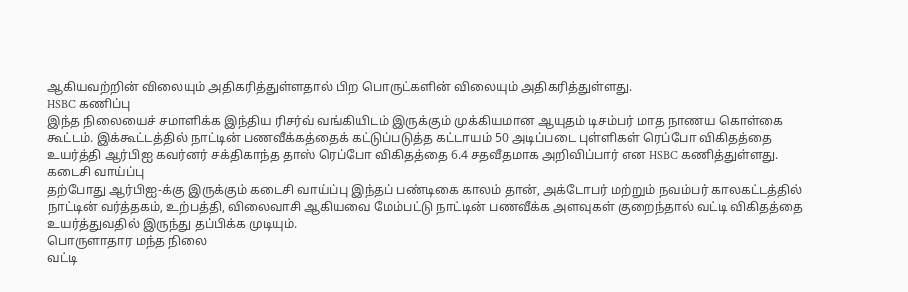ஆகியவற்றின் விலையும் அதிகரித்துள்ளதால் பிற பொருட்களின் விலையும் அதிகரித்துள்ளது.
HSBC கணிப்பு
இந்த நிலையைச் சமாளிக்க இந்திய ரிசர்வ் வங்கியிடம் இருக்கும் முக்கியமான ஆயுதம் டிசம்பர் மாத நாணய கொள்கை கூட்டம். இக்கூட்டத்தில் நாட்டின் பணவீக்கத்தைக் கட்டுப்படுத்த கட்டாயம் 50 அடிப்படை புள்ளிகள் ரெப்போ விகிதத்தை உயர்த்தி ஆர்பிஐ கவர்னர் சக்திகாந்த தாஸ் ரெப்போ விகிதத்தை 6.4 சதவீதமாக அறிவிப்பார் என HSBC கணித்துள்ளது.
கடைசி வாய்ப்பு
தற்போது ஆர்பிஐ-க்கு இருக்கும் கடைசி வாய்ப்பு இந்தப் பண்டிகை காலம் தான், அக்டோபர் மற்றும் நவம்பர் காலகட்டத்தில் நாட்டின் வர்த்தகம், உற்பத்தி, விலைவாசி ஆகியவை மேம்பட்டு நாட்டின் பணவீக்க அளவுகள் குறைந்தால் வட்டி விகிதத்தை உயர்த்துவதில் இருந்து தப்பிக்க முடியும்.
பொருளாதார மந்த நிலை
வட்டி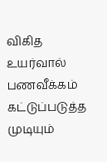விகித உயர்வால் பணவீக்கம் கட்டுப்படுத்த முடியும்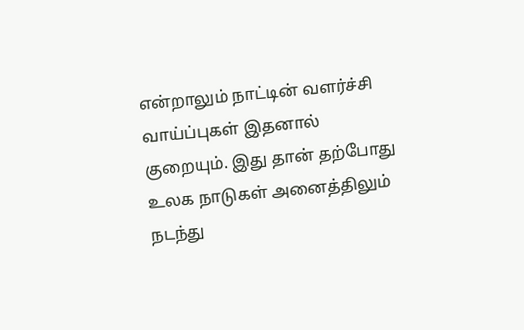என்றாலும் நாட்டின் வளர்ச்சி வாய்ப்புகள் இதனால் குறையும். இது தான் தற்போது உலக நாடுகள் அனைத்திலும் நடந்து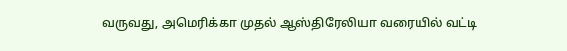வருவது, அமெரிக்கா முதல் ஆஸ்திரேலியா வரையில் வட்டி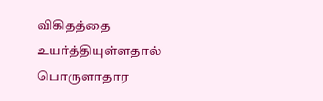விகிதத்தை உயர்த்தியுள்ளதால் பொருளாதார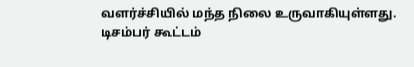வளர்ச்சியில் மந்த நிலை உருவாகியுள்ளது.
டிசம்பர் கூட்டம்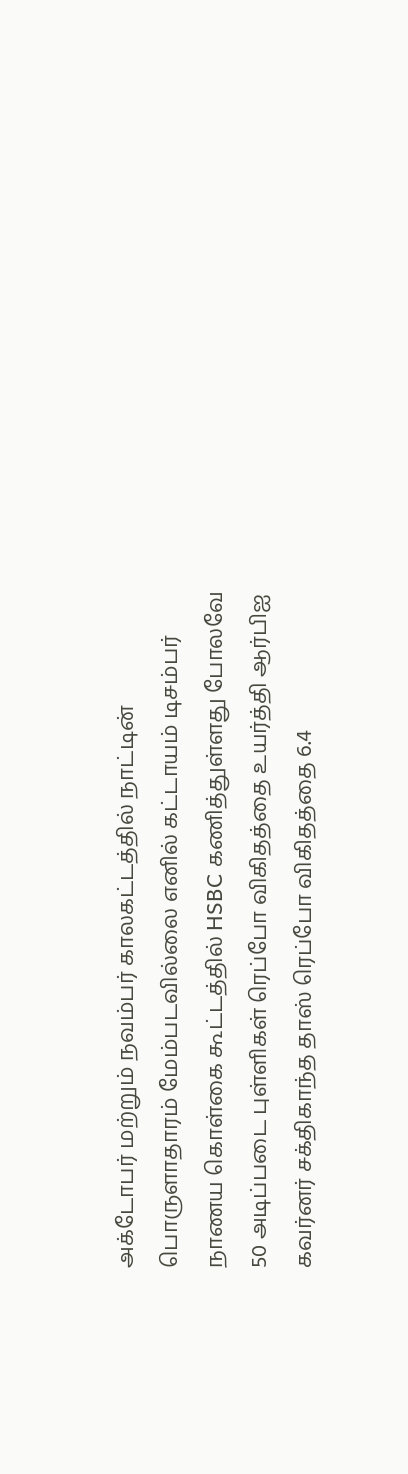அக்டோபர் மற்றும் நவம்பர் காலகட்டத்தில் நாட்டின் பொருளாதாரம் மேம்படவில்லை எனில் கட்டாயம் டிசம்பர் நாணய கொள்கை கூட்டத்தில் HSBC கணித்துள்ளது போலவே 50 அடிப்படை புள்ளிகள் ரெப்போ விகிதத்தை உயர்த்தி ஆர்பிஐ கவர்னர் சக்திகாந்த தாஸ் ரெப்போ விகிதத்தை 6.4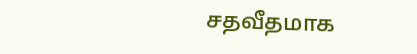சதவீதமாக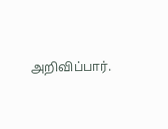அறிவிப்பார்.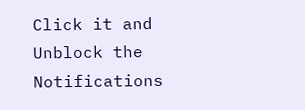Click it and Unblock the Notifications